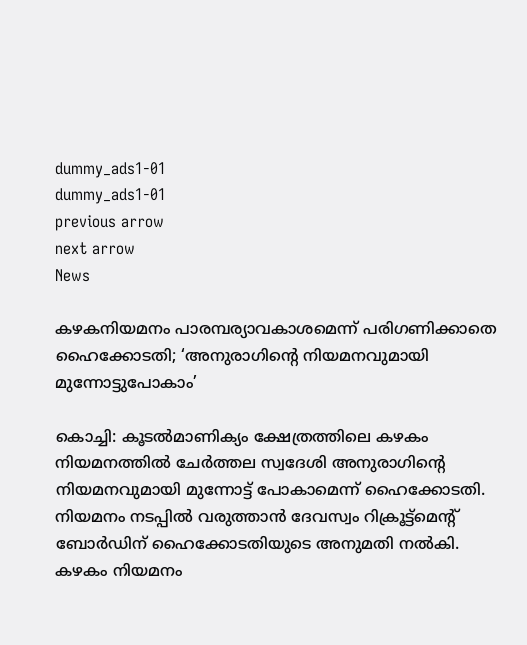dummy_ads1-01
dummy_ads1-01
previous arrow
next arrow
News

കഴകനിയമനം പാരമ്പര്യാവകാശമെന്ന് പരിഗണിക്കാതെ ഹൈക്കോടതി; ‘അനുരാഗിന്റെ നിയമനവുമായി മുന്നോട്ടുപോകാം’

കൊച്ചി: കൂടല്‍മാണിക്യം ക്ഷേത്രത്തിലെ കഴകം നിയമനത്തില്‍ ചേര്‍ത്തല സ്വദേശി അനുരാഗിന്റെ നിയമനവുമായി മുന്നോട്ട് പോകാമെന്ന് ഹൈക്കോടതി. നിയമനം നടപ്പില്‍ വരുത്താന്‍ ദേവസ്വം റിക്രൂട്ട്മെന്റ് ബോര്‍ഡിന് ഹൈക്കോടതിയുടെ അനുമതി നല്‍കി. കഴകം നിയമനം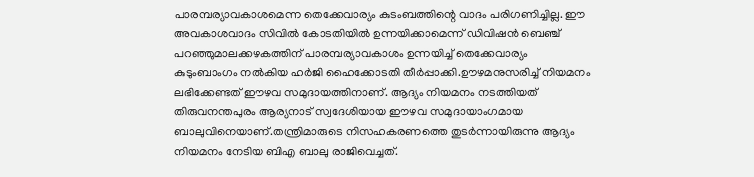പാരമ്പര്യാവകാശമെന്ന തെക്കേവാര്യം കുടംബത്തിന്റെ വാദം പരിഗണിച്ചില്ല. ഈ അവകാശവാദം സിവില്‍ കോടതിയില്‍ ഉന്നയിക്കാമെന്ന് ഡിവിഷന്‍ ബെഞ്ച് പറഞ്ഞുമാലക്കഴകത്തിന് പാരമ്പര്യാവകാശം ഉന്നയിച്ച് തെക്കേവാര്യം കുടുംബാംഗം നല്‍കിയ ഹര്‍ജി ഹൈക്കോടതി തീര്‍പ്പാക്കി.ഊഴമനുസരിച്ച് നിയമനം ലഭിക്കേണ്ടത് ഈഴവ സമുദായത്തിനാണ്. ആദ്യം നിയമനം നടത്തിയത് തിരുവനന്തപുരം ആര്യനാട് സ്വദേശിയായ ഈഴവ സമുദായാംഗമായ ബാലുവിനെയാണ്.തന്ത്രിമാരുടെ നിസഹകരണത്തെ തുടര്‍ന്നായിരുന്നു ആദ്യം നിയമനം നേടിയ ബിഎ ബാലു രാജിവെച്ചത്.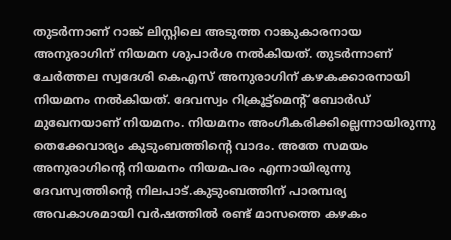തുടര്‍ന്നാണ് റാങ്ക് ലിസ്റ്റിലെ അടുത്ത റാങ്കുകാരനായ അനുരാഗിന് നിയമന ശുപാര്‍ശ നല്‍കിയത്. തുടര്‍ന്നാണ് ചേര്‍ത്തല സ്വദേശി കെഎസ് അനുരാഗിന് കഴകക്കാരനായി നിയമനം നല്‍കിയത്. ദേവസ്വം റിക്രൂട്ട്മെന്റ് ബോര്‍ഡ് മുഖേനയാണ് നിയമനം. നിയമനം അംഗീകരിക്കില്ലെന്നായിരുന്നു തെക്കേവാര്യം കുടുംബത്തിന്റെ വാദം. അതേ സമയം അനുരാഗിന്റെ നിയമനം നിയമപരം എന്നായിരുന്നു ദേവസ്വത്തിന്റെ നിലപാട്.കുടുംബത്തിന് പാരമ്പര്യ അവകാശമായി വര്‍ഷത്തില്‍ രണ്ട് മാസത്തെ കഴകം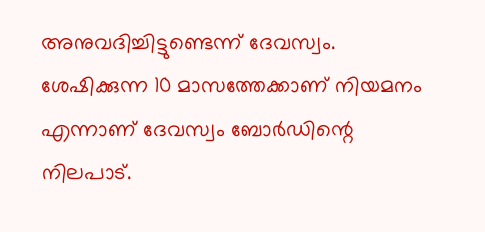അനുവദിച്ചിട്ടുണ്ടെന്ന് ദേവസ്വം. ശേഷിക്കുന്ന 10 മാസത്തേക്കാണ് നിയമനം എന്നാണ് ദേവസ്വം ബോര്‍ഡിന്റെ നിലപാട്.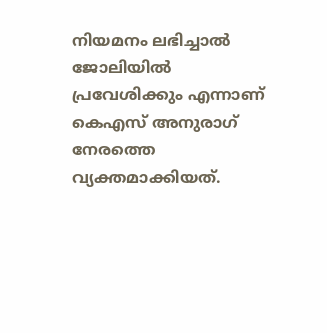നിയമനം ലഭിച്ചാല്‍ ജോലിയില്‍ പ്രവേശിക്കും എന്നാണ് കെഎസ് അനുരാഗ് നേരത്തെ വ്യക്തമാക്കിയത്.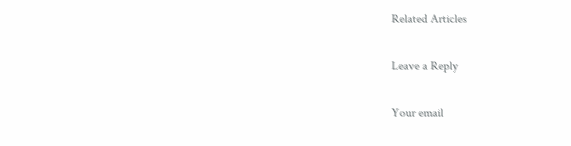Related Articles

Leave a Reply

Your email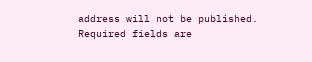address will not be published. Required fields are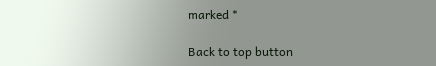marked *

Back to top button